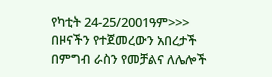የካቲት 24-25/2001ዓም>>>
በዞናችን የተጀመረውን አበረታች በምግብ ራስን የመቻልና ለሌሎች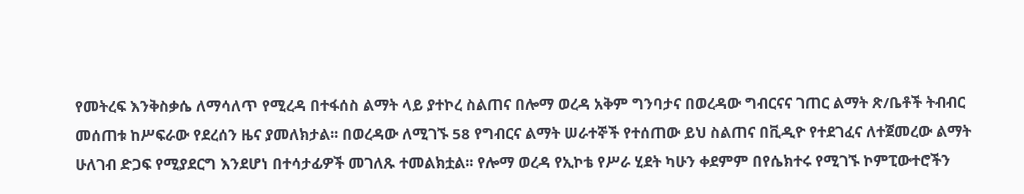የመትረፍ እንቅስቃሴ ለማሳለጥ የሚረዳ በተፋሰስ ልማት ላይ ያተኮረ ስልጠና በሎማ ወረዳ አቅም ግንባታና በወረዳው ግብርናና ገጠር ልማት ጽ/ቤቶች ትብብር መሰጠቱ ከሥፍራው የደረሰን ዜና ያመለክታል፡፡ በወረዳው ለሚገኙ 58 የግብርና ልማት ሠራተኞች የተሰጠው ይህ ስልጠና በቪዲዮ የተደገፈና ለተጀመረው ልማት ሁለገብ ድጋፍ የሚያደርግ እንደሆነ በተሳታፊዎች መገለጹ ተመልክቷል፡፡ የሎማ ወረዳ የኢኮቴ የሥራ ሂደት ካሁን ቀደምም በየሴክተሩ የሚገኙ ኮምፒውተሮችን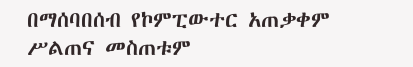በማሰባበሰብ የኮምፒውተር አጠቃቀም ሥልጠና መስጠቱም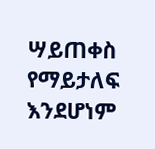ሣይጠቀስ የማይታለፍ እንደሆነም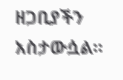ዘጋቢያችን አስታውሷል፡፡